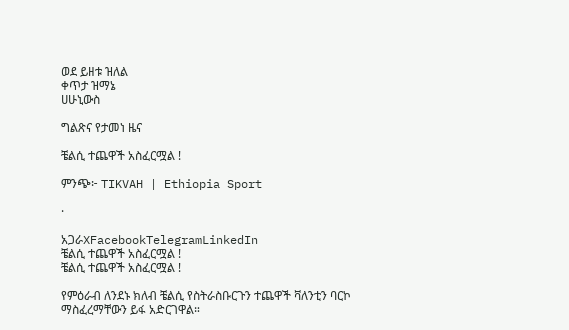ወደ ይዘቱ ዝለል
ቀጥታ ዝማኔ
ሀሁኒውስ

ግልጽና የታመነ ዜና

ቼልሲ ተጨዋች አስፈርሟል !

ምንጭ፦ TIKVAH | Ethiopia Sport

·

አጋራXFacebookTelegramLinkedIn
ቼልሲ ተጨዋች አስፈርሟል !
ቼልሲ ተጨዋች አስፈርሟል !

የምዕራብ ለንደኑ ክለብ ቼልሲ የስትራስቡርጉን ተጨዋች ቫለንቲን ባርኮ ማስፈረማቸውን ይፋ አድርገዋል።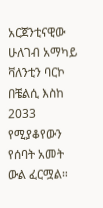አርጀንቲናዊው ሁለገብ አማካይ ቫለንቲን ባርኮ በቼልሲ እስከ 2033 የሚያቆየውን የሰባት አመት ውል ፈርሟል።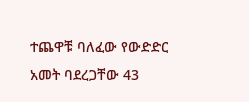ተጨዋቹ ባለፈው የውድድር አመት ባደረጋቸው 43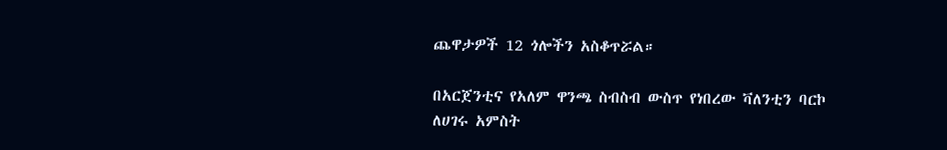ጨዋታዎች 12 ጎሎችን አስቆጥሯል።

በአርጀንቲና የአለም ዋንጫ ስብስብ ውስጥ የነበረው ቫለንቲን ባርኮ ለሀገሩ አምስት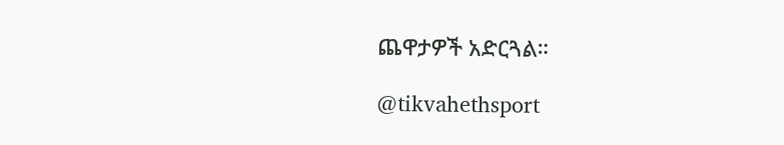ጨዋታዎች አድርጓል።

@tikvahethsport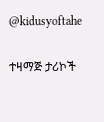@kidusyoftahe

ተዛማጅ ታሪኮች